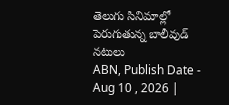తెలుగు సినిమాల్లో పెరుగుతున్న బాలీవుడ్ నటులు
ABN, Publish Date - Aug 10 , 2026 |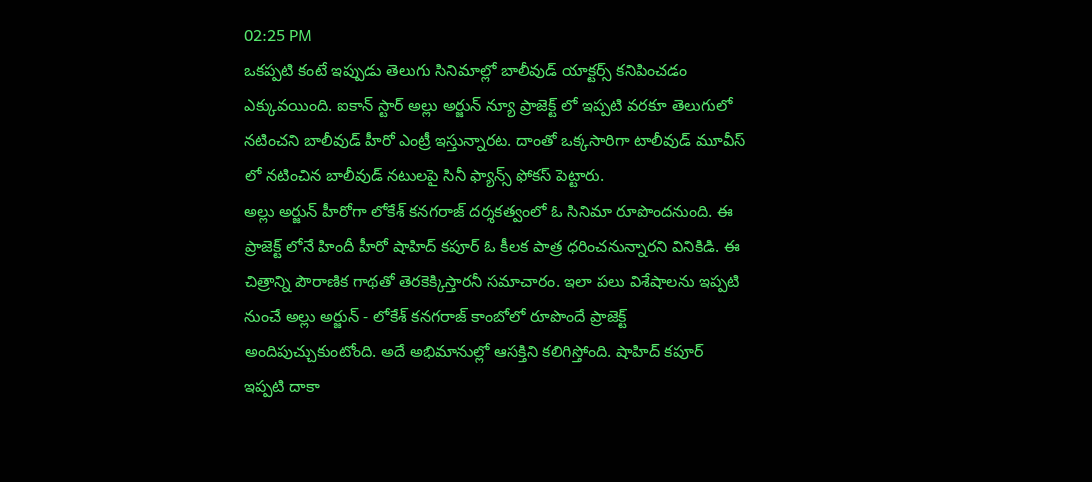02:25 PM
ఒకప్పటి కంటే ఇప్పుడు తెలుగు సినిమాల్లో బాలీవుడ్ యాక్టర్స్ కనిపించడం ఎక్కువయింది. ఐకాన్ స్టార్ అల్లు అర్జున్ న్యూ ప్రాజెక్ట్ లో ఇప్పటి వరకూ తెలుగులో నటించని బాలీవుడ్ హీరో ఎంట్రీ ఇస్తున్నారట. దాంతో ఒక్కసారిగా టాలీవుడ్ మూవీస్ లో నటించిన బాలీవుడ్ నటులపై సినీ ఫ్యాన్స్ ఫోకస్ పెట్టారు.
అల్లు అర్జున్ హీరోగా లోకేశ్ కనగరాజ్ దర్శకత్వంలో ఓ సినిమా రూపొందనుంది. ఈ ప్రాజెక్ట్ లోనే హిందీ హీరో షాహిద్ కపూర్ ఓ కీలక పాత్ర ధరించనున్నారని వినికిడి. ఈ చిత్రాన్ని పౌరాణిక గాథతో తెరకెక్కిస్తారనీ సమాచారం. ఇలా పలు విశేషాలను ఇప్పటి నుంచే అల్లు అర్జున్ - లోకేశ్ కనగరాజ్ కాంబోలో రూపొందే ప్రాజెక్ట్ అందిపుచ్చుకుంటోంది. అదే అభిమానుల్లో ఆసక్తిని కలిగిస్తోంది. షాహిద్ కపూర్ ఇప్పటి దాకా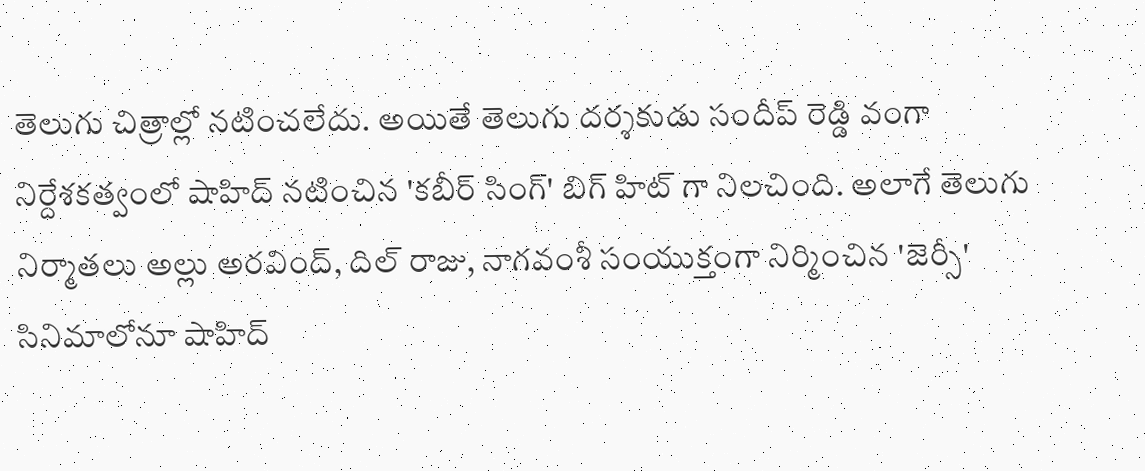తెలుగు చిత్రాల్లో నటించలేదు. అయితే తెలుగు దర్శకుడు సందీప్ రెడ్డి వంగా నిర్దేశకత్వంలో షాహిద్ నటించిన 'కబీర్ సింగ్' బిగ్ హిట్ గా నిలచింది. అలాగే తెలుగు నిర్మాతలు అల్లు అరవింద్, దిల్ రాజు, నాగవంశీ సంయుక్తంగా నిర్మించిన 'జెర్సీ' సినిమాలోనూ షాహిద్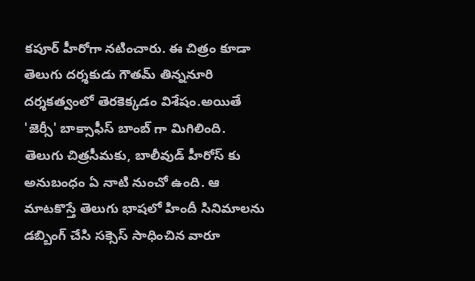కపూర్ హీరోగా నటించారు. ఈ చిత్రం కూడా తెలుగు దర్శకుడు గౌతమ్ తిన్ననూరి దర్శకత్వంలో తెరకెక్కడం విశేషం.అయితే 'జెర్సీ' బాక్సాఫీస్ బాంబ్ గా మిగిలింది.
తెలుగు చిత్రసీమకు, బాలీవుడ్ హీరోస్ కు అనుబంధం ఏ నాటి నుంచో ఉంది. ఆ మాటకొస్తే తెలుగు భాషలో హిందీ సినిమాలను డబ్బింగ్ చేసి సక్సెస్ సాధించిన వారూ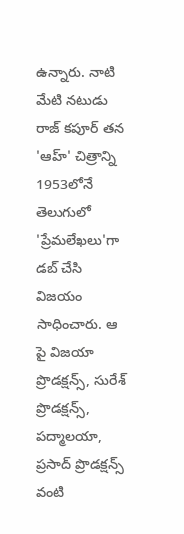ఉన్నారు. నాటి మేటి నటుడు రాజ్ కపూర్ తన 'ఆహ్' చిత్రాన్ని 1953లోనే తెలుగులో 'ప్రేమలేఖలు'గా డబ్ చేసి విజయం సాధించారు. ఆ పై విజయా ప్రొడక్షన్స్, సురేశ్ ప్రొడక్షన్స్, పద్మాలయా, ప్రసాద్ ప్రొడక్షన్స్ వంటి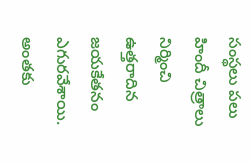సంస్థలు పలు హిందీ చిత్రాలు నిర్మించి ఉత్తరాదిన జయకేతనం ఎగురవేశాయి. అంతకు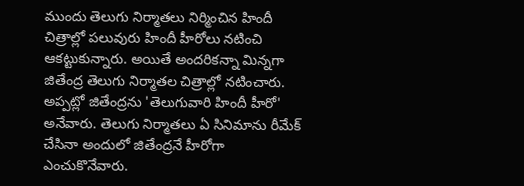ముందు తెలుగు నిర్మాతలు నిర్మించిన హిందీ చిత్రాల్లో పలువురు హిందీ హీరోలు నటించి ఆకట్టుకున్నారు. అయితే అందరికన్నా మిన్నగా జితేంద్ర తెలుగు నిర్మాతల చిత్రాల్లో నటించారు. అప్పట్లో జితేంద్రను 'తెలుగువారి హిందీ హీరో' అనేవారు. తెలుగు నిర్మాతలు ఏ సినిమాను రీమేక్ చేసినా అందులో జితేంద్రనే హీరోగా ఎంచుకొనేవారు.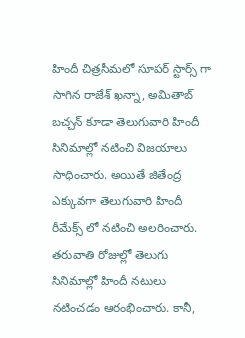హిందీ చిత్రసీమలో సూపర్ స్టార్స్ గా సాగిన రాజేశ్ ఖన్నా, అమితాబ్ బచ్చన్ కూడా తెలుగువారి హిందీ సినిమాల్లో నటించి విజయాలు సాధించారు. అయితే జితేంద్ర ఎక్కువగా తెలుగువారి హిందీ రీమేక్స్ లో నటించి అలరించారు. తరువాతి రోజుల్లో తెలుగు సినిమాల్లో హిందీ నటులు నటించడం ఆరంభించారు. కానీ,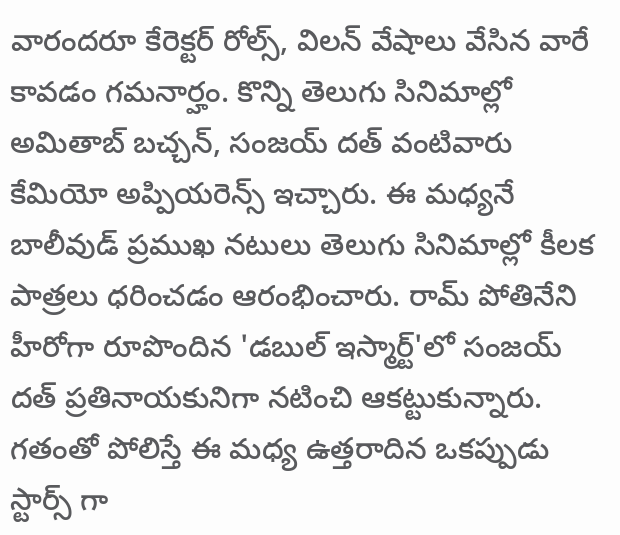వారందరూ కేరెక్టర్ రోల్స్, విలన్ వేషాలు వేసిన వారే కావడం గమనార్హం. కొన్ని తెలుగు సినిమాల్లో అమితాబ్ బచ్చన్, సంజయ్ దత్ వంటివారు కేమియో అప్పియరెన్స్ ఇచ్చారు. ఈ మధ్యనే బాలీవుడ్ ప్రముఖ నటులు తెలుగు సినిమాల్లో కీలక పాత్రలు ధరించడం ఆరంభించారు. రామ్ పోతినేని హీరోగా రూపొందిన 'డబుల్ ఇస్మార్ట్'లో సంజయ్ దత్ ప్రతినాయకునిగా నటించి ఆకట్టుకున్నారు.
గతంతో పోలిస్తే ఈ మధ్య ఉత్తరాదిన ఒకప్పుడు స్టార్స్ గా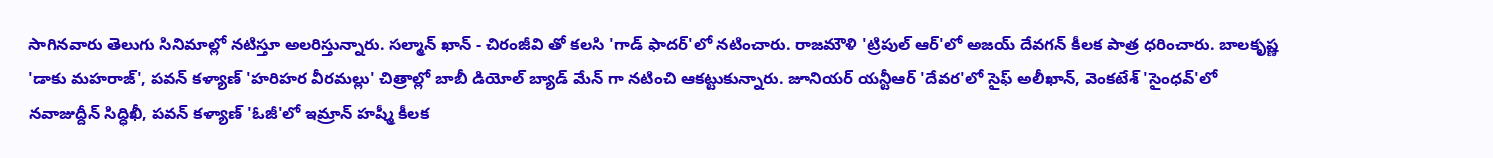సాగినవారు తెలుగు సినిమాల్లో నటిస్తూ అలరిస్తున్నారు. సల్మాన్ ఖాన్ - చిరంజీవి తో కలసి 'గాడ్ ఫాదర్'లో నటించారు. రాజమౌళి 'ట్రిపుల్ ఆర్'లో అజయ్ దేవగన్ కీలక పాత్ర ధరించారు. బాలకృష్ణ 'డాకు మహరాజ్', పవన్ కళ్యాణ్ 'హరిహర వీరమల్లు' చిత్రాల్లో బాబీ డియోల్ బ్యాడ్ మేన్ గా నటించి ఆకట్టుకున్నారు. జూనియర్ యన్టీఆర్ 'దేవర'లో సైఫ్ అలీఖాన్, వెంకటేశ్ 'సైంధవ్'లో నవాజుద్దీన్ సిద్ధిఖీ, పవన్ కళ్యాణ్ 'ఓజీ'లో ఇమ్రాన్ హష్మీ కీలక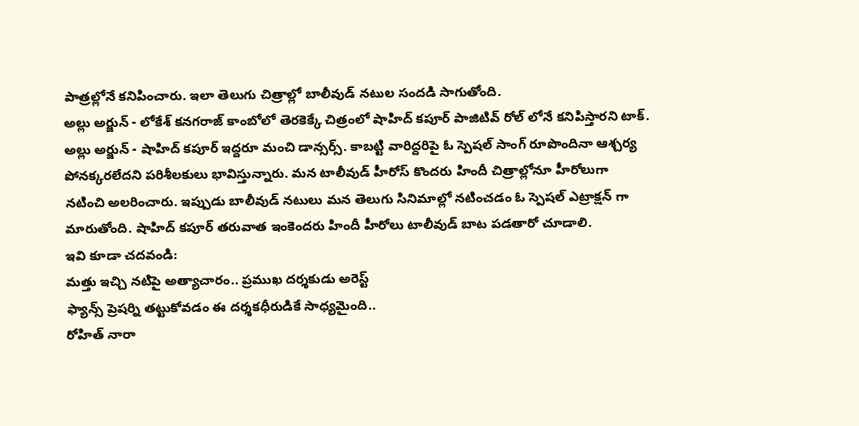పాత్రల్లోనే కనిపించారు. ఇలా తెలుగు చిత్రాల్లో బాలీవుడ్ నటుల సందడి సాగుతోంది.
అల్లు అర్జున్ - లోకేశ్ కనగరాజ్ కాంబోలో తెరకెక్కే చిత్రంలో షాహిద్ కపూర్ పాజిటివ్ రోల్ లోనే కనిపిస్తారని టాక్. అల్లు అర్జున్ - షాహిద్ కపూర్ ఇద్దరూ మంచి డాన్సర్స్. కాబట్టి వారిద్దరిపై ఓ స్పెషల్ సాంగ్ రూపొందినా ఆశ్చర్య పోనక్కరలేదని పరిశీలకులు భావిస్తున్నారు. మన టాలీవుడ్ హీరోస్ కొందరు హిందీ చిత్రాల్లోనూ హీరోలుగా నటించి అలరించారు. ఇప్పుడు బాలీవుడ్ నటులు మన తెలుగు సినిమాల్లో నటించడం ఓ స్పెషల్ ఎట్రాక్షన్ గా మారుతోంది. షాహిద్ కపూర్ తరువాత ఇంకెందరు హిందీ హీరోలు టాలీవుడ్ బాట పడతారో చూడాలి.
ఇవి కూడా చదవండి:
మత్తు ఇచ్చి నటిపై అత్యాచారం.. ప్రముఖ దర్శకుడు అరెస్ట్
ఫ్యాన్స్ ప్రెషర్ని తట్టుకోవడం ఈ దర్శకధీరుడికే సాధ్యమైంది..
రోహిత్ నారా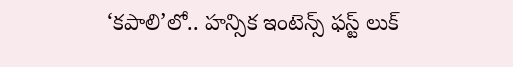‘కపాలి’లో.. హన్సిక ఇంటెన్స్ ఫస్ట్ లుక్